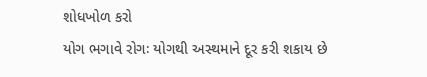શોધખોળ કરો
યોગ ભગાવે રોગઃ યોગથી અસ્થમાને દૂર કરી શકાય છે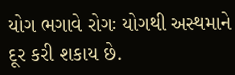યોગ ભગાવે રોગઃ યોગથી અસ્થમાને દૂર કરી શકાય છે.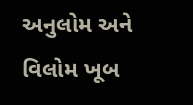અનુલોમ અને વિલોમ ખૂબ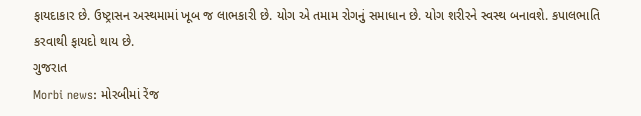ફાયદાકાર છે. ઉષ્ટ્રાસન અસ્થમામાં ખૂબ જ લાભકારી છે. યોગ એ તમામ રોગનું સમાધાન છે. યોગ શરીરને સ્વસ્થ બનાવશે. કપાલભાતિ કરવાથી ફાયદો થાય છે.
ગુજરાત
Morbi news: મોરબીમાં રેંજ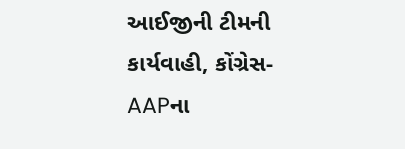આઈજીની ટીમની કાર્યવાહી, કોંગ્રેસ- AAPના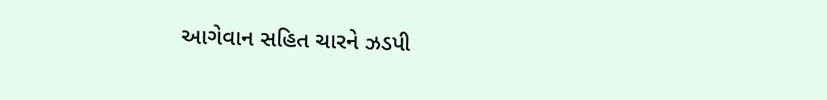આગેવાન સહિત ચારને ઝડપી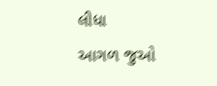લીધા
આગળ જુઓ